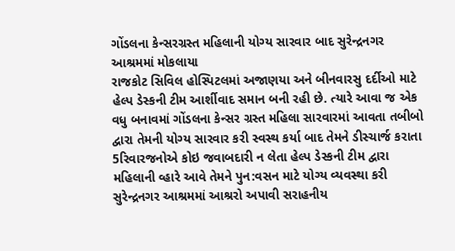ગોંડલના કેન્સરગ્રસ્ત મહિલાની યોગ્ય સારવાર બાદ સુરેન્દ્રનગર આશ્રમમાં મોકલાયા
રાજકોટ સિવિલ હોસ્પિટલમાં અજાણયા અને બીનવારસુ દર્દીઓ માટે હેલ્પ ડેસ્કની ટીમ આર્શીવાદ સમાન બની રહી છે. ત્યારે આવા જ એક વધુ બનાવમાં ગોંડલના કેન્સર ગ્રસ્ત મહિલા સારવારમાં આવતા તબીબો દ્વારા તેમની યોગ્ય સારવાર કરી સ્વસ્થ કર્યા બાદ તેમને ડીસ્ચાર્જ કરાતા 5રિવારજનોએ કોઇ જવાબદારી ન લેતા હેલ્પ ડેસ્કની ટીમ દ્વારા મહિલાની વ્હારે આવે તેમને પુન:વસન માટે યોગ્ય વ્યવસ્થા કરી સુરેન્દ્રનગર આશ્રમમાં આશ્રરો અપાવી સરાહનીય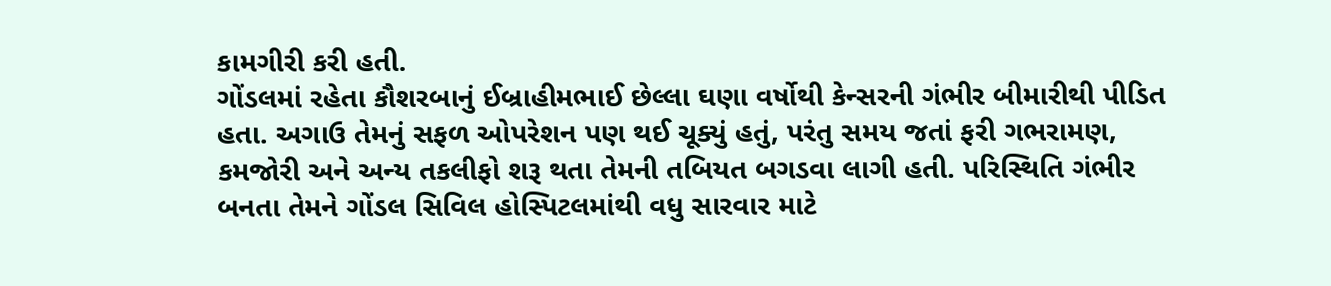કામગીરી કરી હતી.
ગોંડલમાં રહેતા કૌશરબાનું ઈબ્રાહીમભાઈ છેલ્લા ઘણા વર્ષોથી કેન્સરની ગંભીર બીમારીથી પીડિત હતા. અગાઉ તેમનું સફળ ઓપરેશન પણ થઈ ચૂક્યું હતું, પરંતુ સમય જતાં ફરી ગભરામણ, કમજોરી અને અન્ય તકલીફો શરૂ થતા તેમની તબિયત બગડવા લાગી હતી. પરિસ્થિતિ ગંભીર બનતા તેમને ગોંડલ સિવિલ હોસ્પિટલમાંથી વધુ સારવાર માટે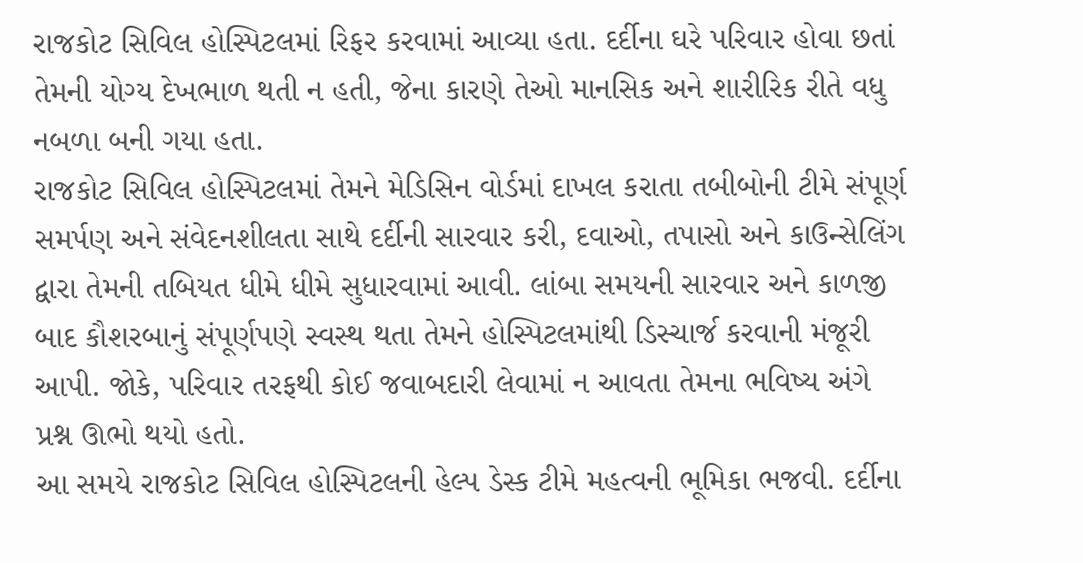રાજકોટ સિવિલ હોસ્પિટલમાં રિફર કરવામાં આવ્યા હતા. દર્દીના ઘરે પરિવાર હોવા છતાં તેમની યોગ્ય દેખભાળ થતી ન હતી, જેના કારણે તેઓ માનસિક અને શારીરિક રીતે વધુ નબળા બની ગયા હતા.
રાજકોટ સિવિલ હોસ્પિટલમાં તેમને મેડિસિન વોર્ડમાં દાખલ કરાતા તબીબોની ટીમે સંપૂર્ણ સમર્પણ અને સંવેદનશીલતા સાથે દર્દીની સારવાર કરી, દવાઓ, તપાસો અને કાઉન્સેલિંગ દ્વારા તેમની તબિયત ધીમે ધીમે સુધારવામાં આવી. લાંબા સમયની સારવાર અને કાળજી બાદ કૌશરબાનું સંપૂર્ણપણે સ્વસ્થ થતા તેમને હોસ્પિટલમાંથી ડિસ્ચાર્જ કરવાની મંજૂરી આપી. જોકે, પરિવાર તરફથી કોઈ જવાબદારી લેવામાં ન આવતા તેમના ભવિષ્ય અંગે પ્રશ્ન ઊભો થયો હતો.
આ સમયે રાજકોટ સિવિલ હોસ્પિટલની હેલ્પ ડેસ્ક ટીમે મહત્વની ભૂમિકા ભજવી. દર્દીના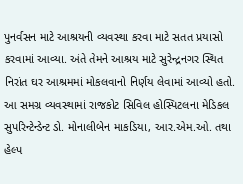પુનર્વસન માટે આશ્રયની વ્યવસ્થા કરવા માટે સતત પ્રયાસો કરવામાં આવ્યા. અંતે તેમને આશ્રય માટે સુરેન્દ્રનગર સ્થિત નિરાંત ઘર આશ્રમમાં મોકલવાનો નિર્ણય લેવામાં આવ્યો હતો. આ સમગ્ર વ્યવસ્થામાં રાજકોટ સિવિલ હોસ્પિટલના મેડિકલ સુપરિન્ટેન્ડેન્ટ ડો. મોનાલીબેન માકડિયા, આર.એમ.ઓ. તથા હેલ્પ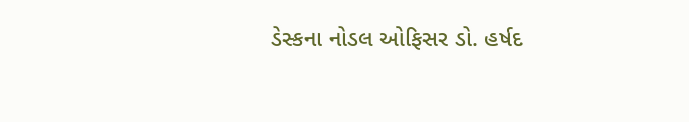ડેસ્કના નોડલ ઓફિસર ડો. હર્ષદ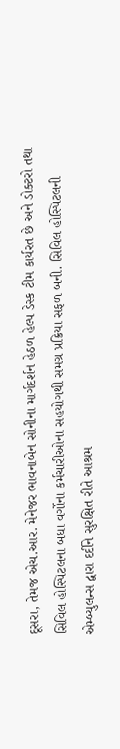દૂસરા, તેમજ એચ.આર. મેનેજર ભાવનાબેન સોનીના માર્ગદર્શન હેઠળ હેલ્પ ડેસ્ક ટીમ કાર્યરત છે અને ડોક્ટરો તથા સિવિલ હોસ્પિટલના બધા વર્ગોના કર્મચારીઓના સહયોગથી સમગ્ર પ્રક્રિયા સફળ બની. સિવિલ હોસ્પિટલની એમ્બ્યુલન્સ દ્વારા દર્દીને સુરક્ષિત રીતે આશ્રમ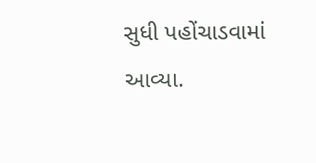સુધી પહોંચાડવામાં આવ્યા.